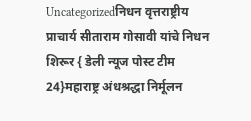Uncategorizedनिधन वृत्तराष्ट्रीय
प्राचार्य सीताराम गोसावी यांचे निधन
शिरूर { डेली न्यूज पोस्ट टीम 24}महाराष्ट्र अंधश्रद्धा निर्मूलन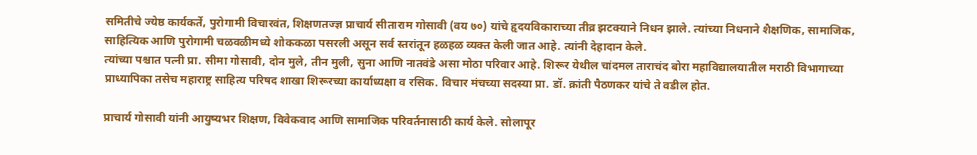समितीचे ज्येष्ठ कार्यकर्ते, पुरोगामी विचारवंत, शिक्षणतज्ज्ञ प्राचार्य सीताराम गोसावी (वय ७०) यांचे हृदयविकाराच्या तीव्र झटक्याने निधन झाले. त्यांच्या निधनाने शैक्षणिक, सामाजिक, साहित्यिक आणि पुरोगामी चळवळीमध्ये शोककळा पसरली असून सर्व स्तरांतून हळहळ व्यक्त केली जात आहे. त्यांनी देहादान केले.
त्यांच्या पश्चात पत्नी प्रा. सीमा गोसावी, दोन मुले, तीन मुली, सुना आणि नातवंडे असा मोठा परिवार आहे. शिरूर येथील चांदमल ताराचंद बोरा महाविद्यालयातील मराठी विभागाच्या प्राध्यापिका तसेच महाराष्ट्र साहित्य परिषद शाखा शिरूरच्या कार्याध्यक्षा व रसिक. विचार मंचच्या सदस्या प्रा. डॉ. क्रांती पैठणकर यांचे ते वडील होत.

प्राचार्य गोसावी यांनी आयुष्यभर शिक्षण, विवेकवाद आणि सामाजिक परिवर्तनासाठी कार्य केले. सोलापूर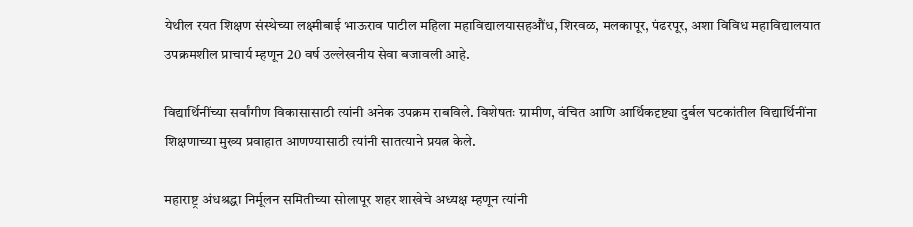येथील रयत शिक्षण संस्थेच्या लक्ष्मीबाई भाऊराव पाटील महिला महाविद्यालयासहऔंध, शिरवळ, मलकापूर, पंढरपूर, अशा विविध महाविद्यालयात उपक्रमशील प्राचार्य म्हणून 20 वर्ष उल्लेखनीय सेवा बजावली आहे.

विद्यार्थिनींच्या सर्वांगीण विकासासाठी त्यांनी अनेक उपक्रम राबविले. विशेषतः ग्रामीण, वंचित आणि आर्थिकदृष्ट्या दुर्बल घटकांतील विद्यार्थिनींना शिक्षणाच्या मुख्य प्रवाहात आणण्यासाठी त्यांनी सातत्याने प्रयत्न केले.

महाराष्ट्र अंधश्रद्धा निर्मूलन समितीच्या सोलापूर शहर शाखेचे अध्यक्ष म्हणून त्यांनी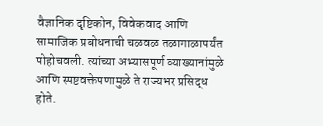वैज्ञानिक दृष्टिकोन, विवेकवाद आणि सामाजिक प्रबोधनाची चळवळ तळागाळापर्यंत पोहोचवली. त्यांच्या अभ्यासपूर्ण व्याख्यानांमुळे आणि स्पष्टवक्तेपणामुळे ते राज्यभर प्रसिद्ध होते.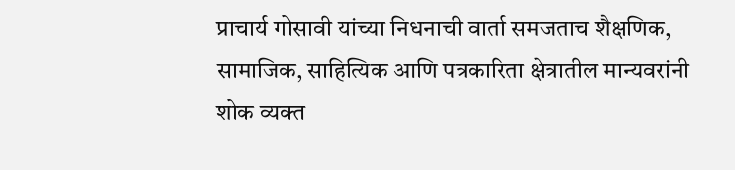प्राचार्य गोसावी यांच्या निधनाची वार्ता समजताच शैक्षणिक, सामाजिक, साहित्यिक आणि पत्रकारिता क्षेत्रातील मान्यवरांनी शोक व्यक्त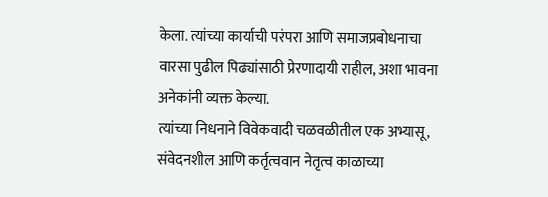केला. त्यांच्या कार्याची परंपरा आणि समाजप्रबोधनाचा वारसा पुढील पिढ्यांसाठी प्रेरणादायी राहील, अशा भावना अनेकांनी व्यक्त केल्या.
त्यांच्या निधनाने विवेकवादी चळवळीतील एक अभ्यासू, संवेदनशील आणि कर्तृत्ववान नेतृत्व काळाच्या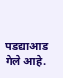पडद्याआड गेले आहे.